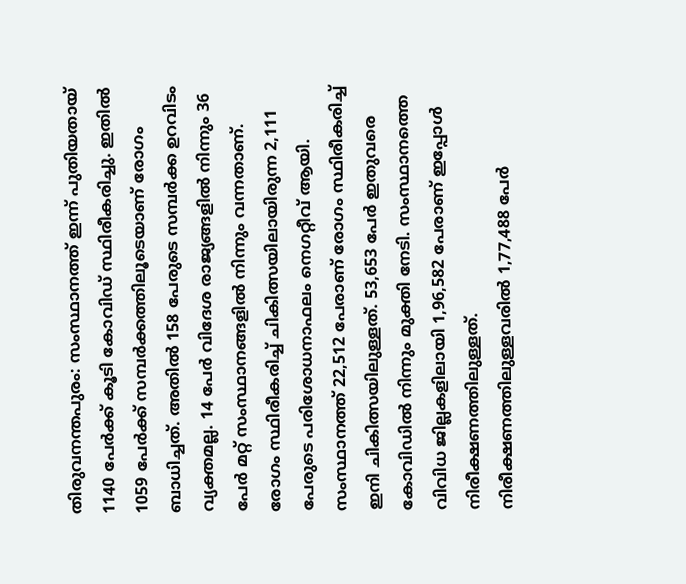തിരുവനന്തപുരം: സംസ്ഥാനത്ത് ഇന്ന് പുതിയതായ് 1140 പേർക്ക് കൂടി കോവിഡ് സ്ഥിരീകരിച്ചു. ഇതിൽ 1059 പേർക്ക് സമ്പർക്കത്തിലൂടെയാണ് രോഗം ബാധിച്ചത്. അതിൽ 158 പേരുടെ സമ്പർക്ക ഉറവിടം വ്യക്തമല്ല. 14 പേർ വിദേശ രാജ്യങ്ങളിൽ നിന്നും 36 പേർ മറ്റ് സംസ്ഥാനങ്ങളിൽ നിന്നും വന്നതാണ്. രോഗം സ്ഥിരീകരിച്ച് ചികിത്സയിലായിരുന്ന 2,111 പേരുടെ പരിശോധനാഫലം നെഗറ്റീവ് ആയി.
സംസ്ഥാനത്ത് 22,512 പേരാണ് രോഗം സ്ഥിരീകരിച്ച് ഇനി ചികിത്സയിലുള്ളത്. 53,653 പേർ ഇതുവരെ കോവിഡിൽ നിന്നും മുക്തി നേടി. സംസ്ഥാനത്തെ വിവിധ ജില്ലകളിലായി 1,96,582 പേരാണ് ഇപ്പോൾ നിരീക്ഷണത്തിലുള്ളത്. നിരീക്ഷണത്തിലുള്ളവരിൽ 1,77,488 പേർ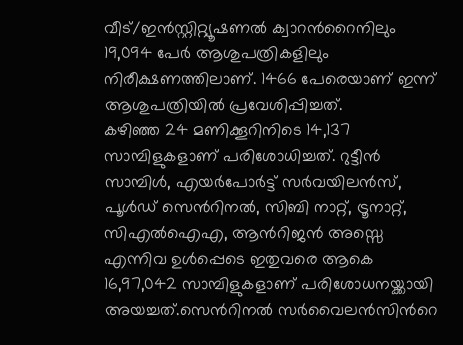വീട്/ഇൻസ്റ്റിറ്റ്യൂഷണൽ ക്വാറൻറൈനിലും 19,094 പേർ ആശുപത്രികളിലും നിരീക്ഷണത്തിലാണ്. 1466 പേരെയാണ് ഇന്ന് ആശുപത്രിയിൽ പ്രവേശിപ്പിച്ചത്.
കഴിഞ്ഞ 24 മണിക്കൂറിനിടെ 14,137 സാമ്പിളുകളാണ് പരിശോധിച്ചത്. റുട്ടീൻ സാമ്പിൾ, എയർപോർട്ട് സർവയിലൻസ്, പൂൾഡ് സെൻറിനൽ, സിബി നാറ്റ്, ട്രൂനാറ്റ്, സിഎൽഐഎ, ആൻറിജൻ അസ്സെ എന്നിവ ഉൾപ്പെടെ ഇതുവരെ ആകെ 16,97,042 സാമ്പിളുകളാണ് പരിശോധനയ്ക്കായി അയച്ചത്.സെൻറിനൽ സർവൈലൻസിൻറെ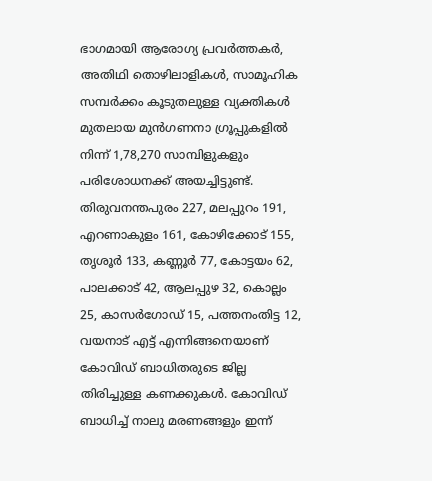ഭാഗമായി ആരോഗ്യ പ്രവർത്തകർ, അതിഥി തൊഴിലാളികൾ, സാമൂഹിക സമ്പർക്കം കൂടുതലുള്ള വ്യക്തികൾ മുതലായ മുൻഗണനാ ഗ്രൂപ്പുകളിൽ നിന്ന് 1,78,270 സാമ്പിളുകളും പരിശോധനക്ക് അയച്ചിട്ടുണ്ട്.
തിരുവനന്തപുരം 227, മലപ്പുറം 191, എറണാകുളം 161, കോഴിക്കോട് 155, തൃശൂർ 133, കണ്ണൂർ 77, കോട്ടയം 62, പാലക്കാട് 42, ആലപ്പുഴ 32, കൊല്ലം 25, കാസർഗോഡ് 15, പത്തനംതിട്ട 12, വയനാട് എട്ട് എന്നിങ്ങനെയാണ് കോവിഡ് ബാധിതരുടെ ജില്ല തിരിച്ചുള്ള കണക്കുകൾ. കോവിഡ് ബാധിച്ച് നാലു മരണങ്ങളും ഇന്ന്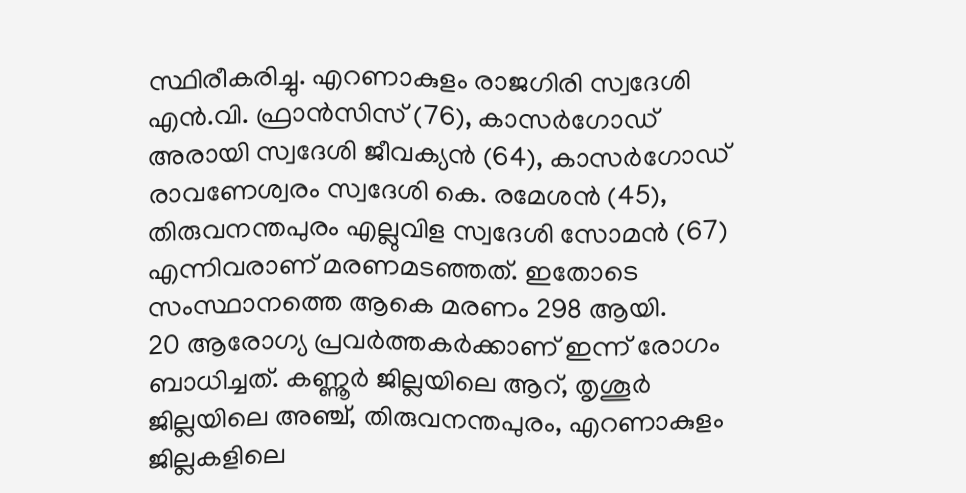സ്ഥിരീകരിച്ചു. എറണാകുളം രാജഗിരി സ്വദേശി എൻ.വി. ഫ്രാൻസിസ് (76), കാസർഗോഡ് അരായി സ്വദേശി ജീവക്യൻ (64), കാസർഗോഡ് രാവണേശ്വരം സ്വദേശി കെ. രമേശൻ (45), തിരുവനന്തപുരം എല്ലുവിള സ്വദേശി സോമൻ (67) എന്നിവരാണ് മരണമടഞ്ഞത്. ഇതോടെ സംസ്ഥാനത്തെ ആകെ മരണം 298 ആയി.
20 ആരോഗ്യ പ്രവർത്തകർക്കാണ് ഇന്ന് രോഗം ബാധിച്ചത്. കണ്ണൂർ ജില്ലയിലെ ആറ്, തൃശൂർ ജില്ലയിലെ അഞ്ച്, തിരുവനന്തപുരം, എറണാകുളം ജില്ലകളിലെ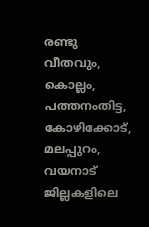രണ്ടു വീതവും, കൊല്ലം, പത്തനംതിട്ട, കോഴിക്കോട്, മലപ്പുറം, വയനാട് ജില്ലകളിലെ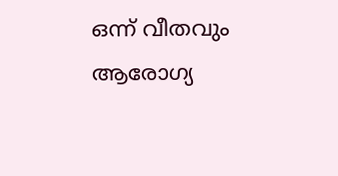ഒന്ന് വീതവും ആരോഗ്യ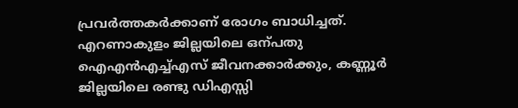പ്രവർത്തകർക്കാണ് രോഗം ബാധിച്ചത്. എറണാകുളം ജില്ലയിലെ ഒന്പതു ഐഎൻഎച്ച്എസ് ജീവനക്കാർക്കും, കണ്ണൂർ ജില്ലയിലെ രണ്ടു ഡിഎസ്സി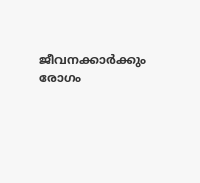ജീവനക്കാർക്കും രോഗം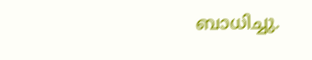ബാധിച്ചു.